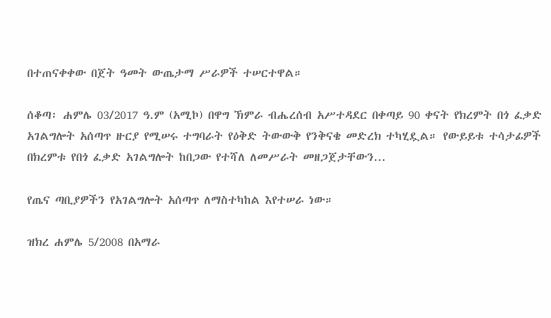በተጠናቀቀው በጀት ዓመት ውጤታማ ሥራዎች ተሠርተዋል።

ሰቆጣ፡ ሐምሌ 03/2017 ዓ.ም (አሚኮ) በዋግ ኽምራ ብሔረሰብ አሥተዳደር በቀጣይ 90 ቀናት የክረምት በጎ ፈቃድ አገልግሎት አሰጣጥ ዙርያ የሚሠሩ ተግባራት የዕቅድ ትውውቅ የንቅናቄ መድረክ ተካሂዷል። የውይይቱ ተሳታፊዎች በክረምቱ የበጎ ፈቃድ አገልግሎት ከበጋው የተሻለ ለመሥራት መዘጋጀታቸውን...

የጤና ጣቢያዎችን የአገልግሎት አሰጣጥ ለማስተካከል እየተሠራ ነው።

ዝክረ ሐምሌ 5/2008 በአማራ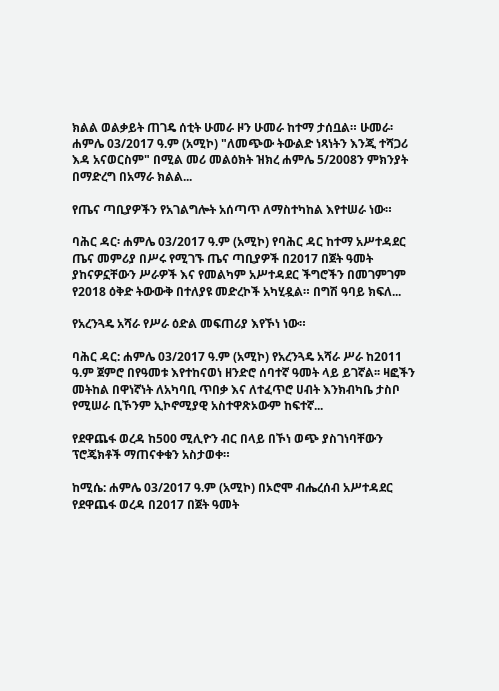ክልል ወልቃይት ጠገዴ ሰቲት ሁመራ ዞን ሁመራ ከተማ ታሰቧል። ሁመራ፡ ሐምሌ 03/2017 ዓ.ም (አሚኮ) "ለመጭው ትውልድ ነጻነትን እንጂ ተሻጋሪ እዳ አናወርስም" በሚል መሪ መልዕክት ዝክረ ሐምሌ 5/2008ን ምክንያት በማድረግ በአማራ ክልል...

የጤና ጣቢያዎችን የአገልግሎት አሰጣጥ ለማስተካከል እየተሠራ ነው።

ባሕር ዳር፡ ሐምሌ 03/2017 ዓ.ም (አሚኮ) የባሕር ዳር ከተማ አሥተዳደር ጤና መምሪያ በሥሩ የሚገኙ ጤና ጣቢያዎች በ2017 በጀት ዓመት ያከናዎኗቸውን ሥራዎች እና የመልካም አሥተዳደር ችግሮችን በመገምገም የ2018 ዕቅድ ትውውቅ በተለያዩ መድረኮች አካሂዷል። በግሽ ዓባይ ክፍለ...

የአረንጓዴ አሻራ የሥራ ዕድል መፍጠሪያ እየኾነ ነው።

ባሕር ዳር: ሐምሌ 03/2017 ዓ.ም (አሚኮ) የአረንጓዴ አሻራ ሥራ ከ2011 ዓ.ም ጀምሮ በየዓመቱ እየተከናወነ ዘንድሮ ሰባተኛ ዓመት ላይ ይገኛል፡፡ ዛፎችን መትከል በዋነኛነት ለአካባቢ ጥበቃ እና ለተፈጥሮ ሀብት እንክብካቤ ታስቦ የሚሠራ ቢኾንም ኢኮኖሚያዊ አስተዋጽኦውም ከፍተኛ...

የደዋጨፋ ወረዳ ከ500 ሚሊዮን ብር በላይ በኾነ ወጭ ያስገነባቸውን ፕሮጄክቶች ማጠናቀቁን አስታወቀ።

ከሚሴ: ሐምሌ 03/2017 ዓ.ም (አሚኮ) በኦሮሞ ብሔረሰብ አሥተዳደር የደዋጨፋ ወረዳ በ2017 በጀት ዓመት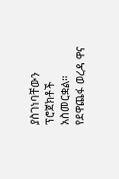ያስገነባቸውን ፕሮጀክቶች አስመርቋል። የደዋጨፋ ወረዳ ዋና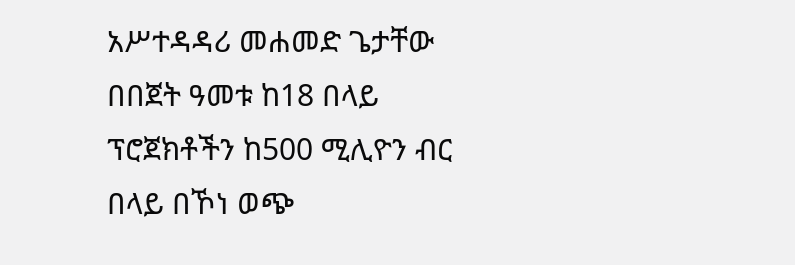አሥተዳዳሪ መሐመድ ጌታቸው በበጀት ዓመቱ ከ18 በላይ ፕሮጀክቶችን ከ500 ሚሊዮን ብር በላይ በኾነ ወጭ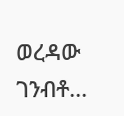ወረዳው ገንብቶ...